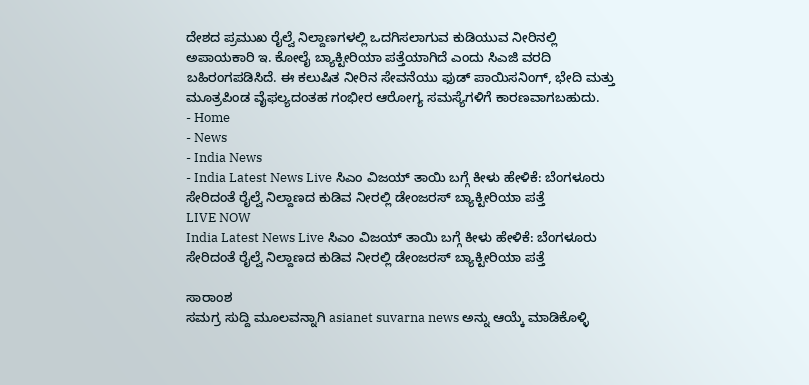ದೇಶದ ಪ್ರಮುಖ ರೈಲ್ವೆ ನಿಲ್ದಾಣಗಳಲ್ಲಿ ಒದಗಿಸಲಾಗುವ ಕುಡಿಯುವ ನೀರಿನಲ್ಲಿ ಅಪಾಯಕಾರಿ ಇ. ಕೋಲೈ ಬ್ಯಾಕ್ಟೀರಿಯಾ ಪತ್ತೆಯಾಗಿದೆ ಎಂದು ಸಿಎಜಿ ವರದಿ ಬಹಿರಂಗಪಡಿಸಿದೆ. ಈ ಕಲುಷಿತ ನೀರಿನ ಸೇವನೆಯು ಫುಡ್ ಪಾಯಿಸನಿಂಗ್, ಭೇದಿ ಮತ್ತು ಮೂತ್ರಪಿಂಡ ವೈಫಲ್ಯದಂತಹ ಗಂಭೀರ ಆರೋಗ್ಯ ಸಮಸ್ಯೆಗಳಿಗೆ ಕಾರಣವಾಗಬಹುದು.
- Home
- News
- India News
- India Latest News Live ಸಿಎಂ ವಿಜಯ್ ತಾಯಿ ಬಗ್ಗೆ ಕೀಳು ಹೇಳಿಕೆ: ಬೆಂಗಳೂರು ಸೇರಿದಂತೆ ರೈಲ್ವೆ ನಿಲ್ದಾಣದ ಕುಡಿವ ನೀರಲ್ಲಿ ಡೇಂಜರಸ್ ಬ್ಯಾಕ್ಟೀರಿಯಾ ಪತ್ತೆ
LIVE NOW
India Latest News Live ಸಿಎಂ ವಿಜಯ್ ತಾಯಿ ಬಗ್ಗೆ ಕೀಳು ಹೇಳಿಕೆ: ಬೆಂಗಳೂರು ಸೇರಿದಂತೆ ರೈಲ್ವೆ ನಿಲ್ದಾಣದ ಕುಡಿವ ನೀರಲ್ಲಿ ಡೇಂಜರಸ್ ಬ್ಯಾಕ್ಟೀರಿಯಾ ಪತ್ತೆ

ಸಾರಾಂಶ
ಸಮಗ್ರ ಸುದ್ದಿ ಮೂಲವನ್ನಾಗಿ asianet suvarna news ಅನ್ನು ಆಯ್ಕೆ ಮಾಡಿಕೊಳ್ಳಿ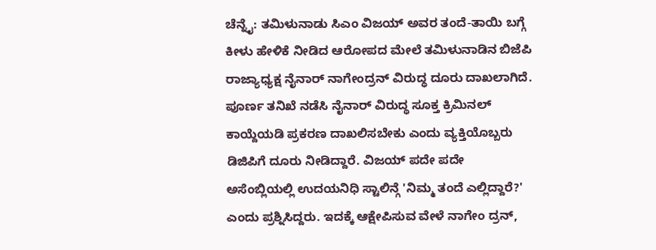ಚೆನ್ನೈ: ತಮಿಳುನಾಡು ಸಿಎಂ ವಿಜಯ್ ಅವರ ತಂದೆ-ತಾಯಿ ಬಗ್ಗೆ ಕೀಳು ಹೇಳಿಕೆ ನೀಡಿದ ಆರೋಪದ ಮೇಲೆ ತಮಿಳುನಾಡಿನ ಬಿಜೆಪಿ ರಾಜ್ಯಾಧ್ಯಕ್ಷ ನೈನಾರ್ ನಾಗೇಂದ್ರನ್ ವಿರುದ್ಧ ದೂರು ದಾಖಲಾಗಿದೆ. ಪೂರ್ಣ ತನಿಖೆ ನಡೆಸಿ ನೈನಾರ್ ವಿರುದ್ಧ ಸೂಕ್ತ ಕ್ರಿಮಿನಲ್ ಕಾಯ್ದೆಯಡಿ ಪ್ರಕರಣ ದಾಖಲಿಸಬೇಕು ಎಂದು ವ್ಯಕ್ತಿಯೊಬ್ಬರು ಡಿಜಿಪಿಗೆ ದೂರು ನೀಡಿದ್ದಾರೆ. ವಿಜಯ್ ಪದೇ ಪದೇ ಅಸೆಂಬ್ಲಿಯಲ್ಲಿ ಉದಯನಿಧಿ ಸ್ಟಾಲಿನ್ಗೆ 'ನಿಮ್ಮ ತಂದೆ ಎಲ್ಲಿದ್ದಾರೆ?' ಎಂದು ಪ್ರಶ್ನಿಸಿದ್ದರು. ಇದಕ್ಕೆ ಆಕ್ಷೇಪಿಸುವ ವೇಳೆ ನಾಗೇಂ ದ್ರನ್,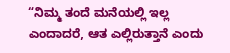“ನಿಮ್ಮ ತಂದೆ ಮನೆಯಲ್ಲಿ ಇಲ್ಲ ಎಂದಾದರೆ, ಆತ ಎಲ್ಲಿರುತ್ತಾನೆ ಎಂದು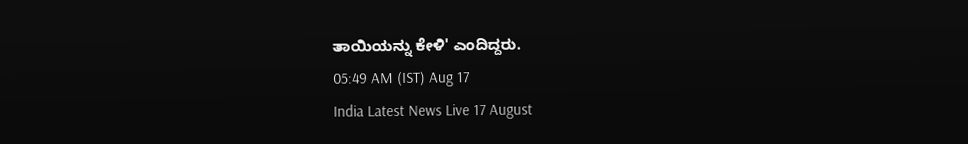ತಾಯಿಯನ್ನು ಕೇಳಿ' ಎಂದಿದ್ದರು.
05:49 AM (IST) Aug 17
India Latest News Live 17 August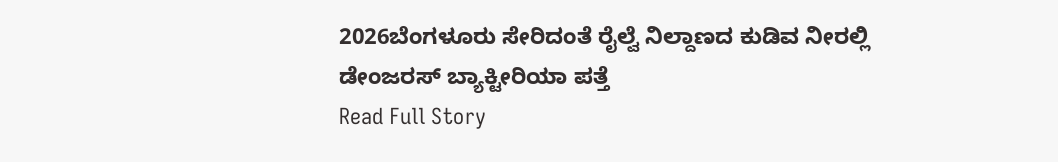2026ಬೆಂಗಳೂರು ಸೇರಿದಂತೆ ರೈಲ್ವೆ ನಿಲ್ದಾಣದ ಕುಡಿವ ನೀರಲ್ಲಿ ಡೇಂಜರಸ್ ಬ್ಯಾಕ್ಟೀರಿಯಾ ಪತ್ತೆ
Read Full Story